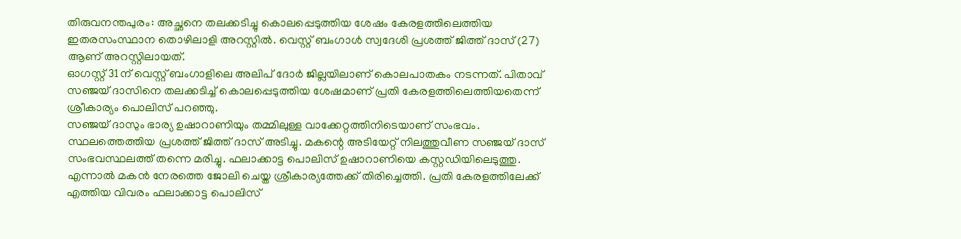തിരുവനന്തപുരം: അച്ഛനെ തലക്കടിച്ചു കൊലപ്പെടുത്തിയ ശേഷം കേരളത്തിലെത്തിയ ഇതരസംസ്ഥാന തൊഴിലാളി അറസ്റ്റിൽ. വെസ്റ്റ് ബംഗാൾ സ്വദേശി പ്രശത്ത് ജിത്ത് ദാസ് (27) ആണ് അറസ്റ്റിലായത്.
ഓഗസ്റ്റ് 31ന് വെസ്റ്റ് ബംഗാളിലെ അലിപ് ദോർ ജില്ലയിലാണ് കൊലപാതകം നടന്നത്. പിതാവ് സഞ്ജയ് ദാസിനെ തലക്കടിച്ച് കൊലപ്പെടുത്തിയ ശേഷമാണ് പ്രതി കേരളത്തിലെത്തിയതെന്ന് ശ്രീകാര്യം പൊലിസ് പറഞ്ഞു.
സഞ്ജയ് ദാസും ഭാര്യ ഉഷാറാണിയും തമ്മിലുള്ള വാക്കേറ്റത്തിനിടെയാണ് സംഭവം. സ്ഥലത്തെത്തിയ പ്രശത്ത് ജിത്ത് ദാസ് അടിച്ചു. മകന്റെ അടിയേറ്റ് നിലത്തുവീണ സഞ്ജയ് ദാസ് സംഭവസ്ഥലത്ത് തന്നെ മരിച്ചു. ഫലാക്കാട്ട പൊലിസ് ഉഷാറാണിയെ കസ്റ്റഡിയിലെടുത്തു.
എന്നാൽ മകൻ നേരത്തെ ജോലി ചെയ്ത ശ്രീകാര്യത്തേക്ക് തിരിച്ചെത്തി. പ്രതി കേരളത്തിലേക്ക് എത്തിയ വിവരം ഫലാക്കാട്ട പൊലിസ്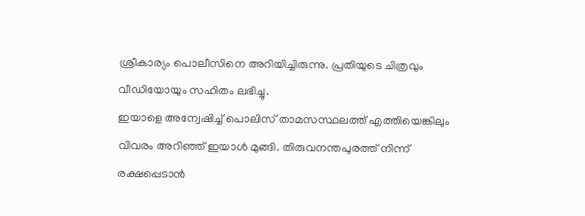ശ്രീകാര്യം പൊലീസിനെ അറിയിച്ചിരുന്നു. പ്രതിയുടെ ചിത്രവും വീഡിയോയും സഹിതം ലഭിച്ചു.
ഇയാളെ അന്വേഷിച്ച് പൊലിസ് താമസസ്ഥലത്ത് എത്തിയെങ്കിലും വിവരം അറിഞ്ഞ് ഇയാൾ മുങ്ങി. തിരുവനന്തപുരത്ത് നിന്ന് രക്ഷപ്പെടാൻ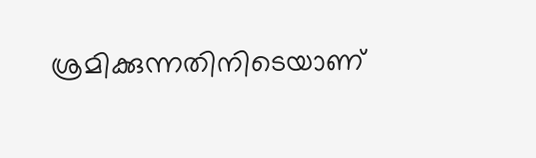ശ്രമിക്കുന്നതിനിടെയാണ്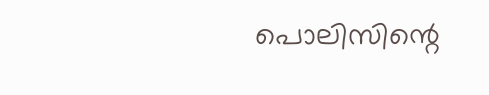പൊലിസിന്റെ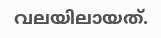വലയിലായത്.